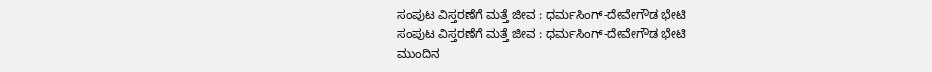ಸಂಪುಟ ವಿಸ್ತರಣೆಗೆ ಮತ್ತೆ ಜೀವ : ಧರ್ಮಸಿಂಗ್-ದೇವೇಗೌಡ ಭೇಟಿ
ಸಂಪುಟ ವಿಸ್ತರಣೆಗೆ ಮತ್ತೆ ಜೀವ : ಧರ್ಮಸಿಂಗ್-ದೇವೇಗೌಡ ಭೇಟಿ
ಮುಂದಿನ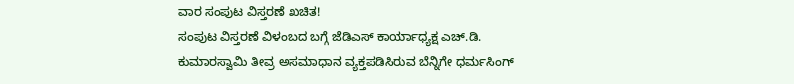ವಾರ ಸಂಪುಟ ವಿಸ್ತರಣೆ ಖಚಿತ!
ಸಂಪುಟ ವಿಸ್ತರಣೆ ವಿಳಂಬದ ಬಗ್ಗೆ ಜೆಡಿಎಸ್ ಕಾರ್ಯಾಧ್ಯಕ್ಷ ಎಚ್.ಡಿ. ಕುಮಾರಸ್ವಾಮಿ ತೀವ್ರ ಅಸಮಾಧಾನ ವ್ಯಕ್ತಪಡಿಸಿರುವ ಬೆನ್ನಿಗೇ ಧರ್ಮಸಿಂಗ್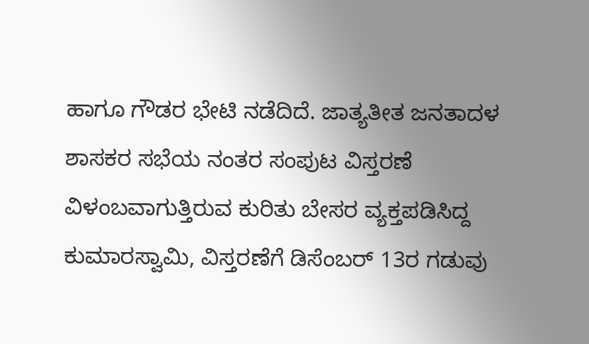ಹಾಗೂ ಗೌಡರ ಭೇಟಿ ನಡೆದಿದೆ. ಜಾತ್ಯತೀತ ಜನತಾದಳ ಶಾಸಕರ ಸಭೆಯ ನಂತರ ಸಂಪುಟ ವಿಸ್ತರಣೆ ವಿಳಂಬವಾಗುತ್ತಿರುವ ಕುರಿತು ಬೇಸರ ವ್ಯಕ್ತಪಡಿಸಿದ್ದ ಕುಮಾರಸ್ವಾಮಿ, ವಿಸ್ತರಣೆಗೆ ಡಿಸೆಂಬರ್ 13ರ ಗಡುವು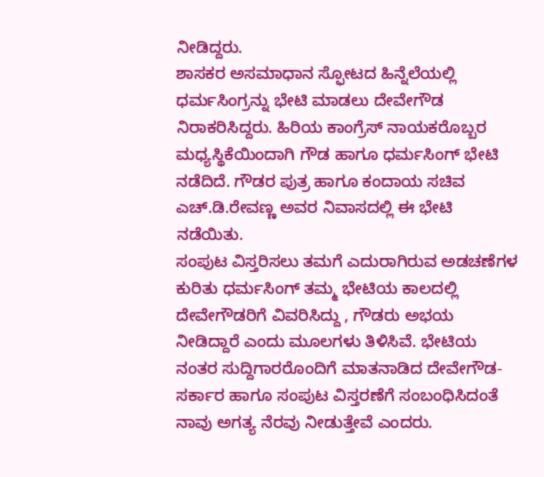ನೀಡಿದ್ದರು.
ಶಾಸಕರ ಅಸಮಾಧಾನ ಸ್ಫೋಟದ ಹಿನ್ನೆಲೆಯಲ್ಲಿ ಧರ್ಮಸಿಂಗ್ರನ್ನು ಭೇಟಿ ಮಾಡಲು ದೇವೇಗೌಡ ನಿರಾಕರಿಸಿದ್ದರು. ಹಿರಿಯ ಕಾಂಗ್ರೆಸ್ ನಾಯಕರೊಬ್ಬರ ಮಧ್ಯಸ್ಥಿಕೆಯಿಂದಾಗಿ ಗೌಡ ಹಾಗೂ ಧರ್ಮಸಿಂಗ್ ಭೇಟಿ ನಡೆದಿದೆ. ಗೌಡರ ಪುತ್ರ ಹಾಗೂ ಕಂದಾಯ ಸಚಿವ ಎಚ್.ಡಿ.ರೇವಣ್ಣ ಅವರ ನಿವಾಸದಲ್ಲಿ ಈ ಭೇಟಿ ನಡೆಯಿತು.
ಸಂಪುಟ ವಿಸ್ತರಿಸಲು ತಮಗೆ ಎದುರಾಗಿರುವ ಅಡಚಣೆಗಳ ಕುರಿತು ಧರ್ಮಸಿಂಗ್ ತಮ್ಮ ಭೇಟಿಯ ಕಾಲದಲ್ಲಿ ದೇವೇಗೌಡರಿಗೆ ವಿವರಿಸಿದ್ದು , ಗೌಡರು ಅಭಯ ನೀಡಿದ್ದಾರೆ ಎಂದು ಮೂಲಗಳು ತಿಳಿಸಿವೆ. ಭೇಟಿಯ ನಂತರ ಸುದ್ದಿಗಾರರೊಂದಿಗೆ ಮಾತನಾಡಿದ ದೇವೇಗೌಡ- ಸರ್ಕಾರ ಹಾಗೂ ಸಂಪುಟ ವಿಸ್ತರಣೆಗೆ ಸಂಬಂಧಿಸಿದಂತೆ ನಾವು ಅಗತ್ಯ ನೆರವು ನೀಡುತ್ತೇವೆ ಎಂದರು.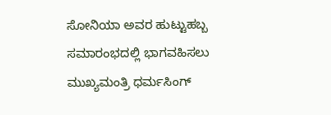ಸೋನಿಯಾ ಅವರ ಹುಟ್ಟುಹಬ್ಬ ಸಮಾರಂಭದಲ್ಲಿ ಭಾಗವಹಿಸಲು ಮುಖ್ಯಮಂತ್ರಿ ಧರ್ಮಸಿಂಗ್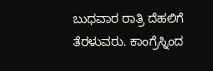ಬುಧವಾರ ರಾತ್ರಿ ದೆಹಲಿಗೆ ತೆರಳುವರು. ಕಾಂಗ್ರೆಸ್ನಿಂದ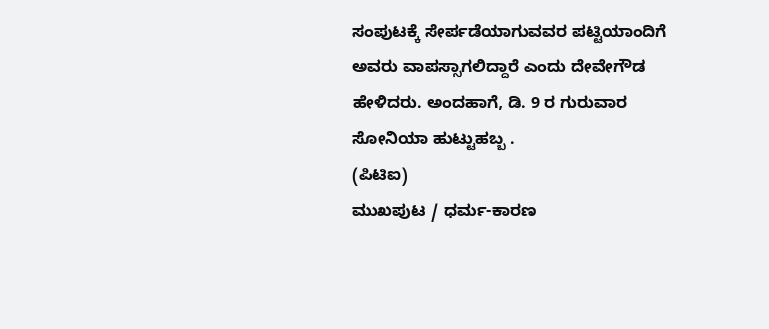ಸಂಪುಟಕ್ಕೆ ಸೇರ್ಪಡೆಯಾಗುವವರ ಪಟ್ಟಿಯಾಂದಿಗೆ ಅವರು ವಾಪಸ್ಸಾಗಲಿದ್ದಾರೆ ಎಂದು ದೇವೇಗೌಡ ಹೇಳಿದರು. ಅಂದಹಾಗೆ, ಡಿ. 9 ರ ಗುರುವಾರ ಸೋನಿಯಾ ಹುಟ್ಟುಹಬ್ಬ .
(ಪಿಟಿಐ)
ಮುಖಪುಟ / ಧರ್ಮ-ಕಾರಣ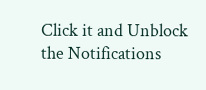Click it and Unblock the Notifications